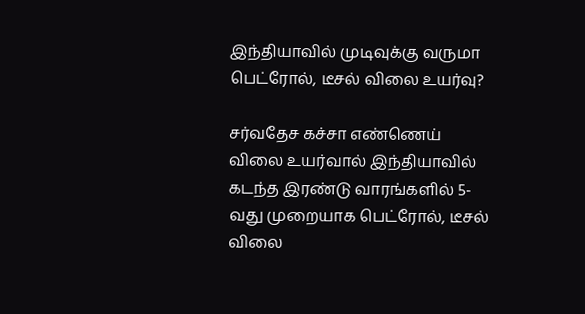இந்தியாவில் முடிவுக்கு வருமா பெட்ரோல், டீசல் விலை உயர்வு?

சர்வதேச கச்சா எண்ணெய் விலை உயர்வால் இந்தியாவில் கடந்த இரண்டு வாரங்களில் 5-வது முறையாக பெட்ரோல், டீசல் விலை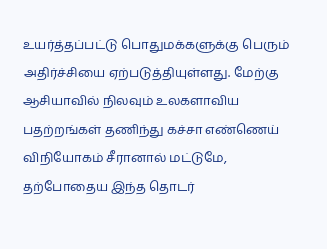உயர்த்தப்பட்டு பொதுமக்களுக்கு பெரும் அதிர்ச்சியை ஏற்படுத்தியுள்ளது. மேற்கு ஆசியாவில் நிலவும் உலகளாவிய பதற்றங்கள் தணிந்து கச்சா எண்ணெய் விநியோகம் சீரானால் மட்டுமே, தற்போதைய இந்த தொடர்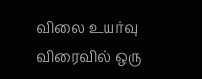விலை உயர்வு விரைவில் ஒரு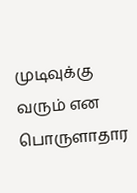முடிவுக்கு வரும் என பொருளாதார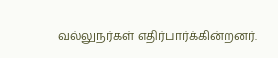வல்லுநர்கள் எதிர்பார்க்கின்றனர்.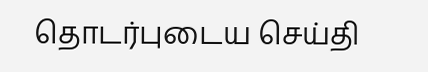தொடர்புடைய செய்தி